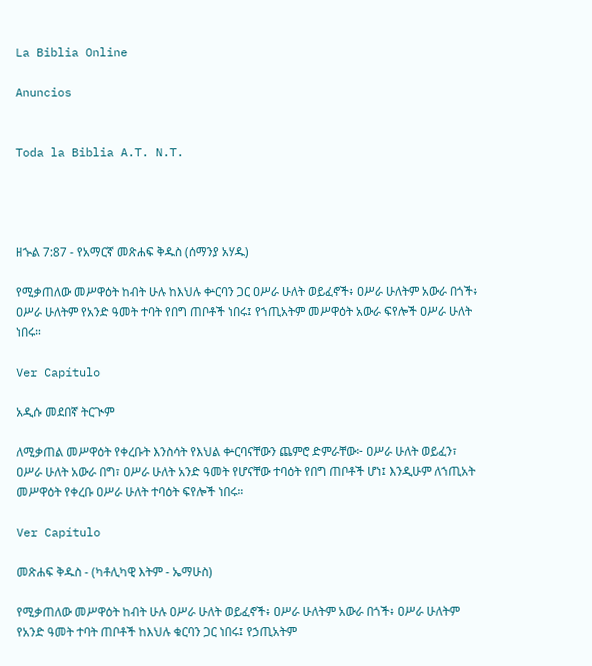La Biblia Online

Anuncios


Toda la Biblia A.T. N.T.




ዘኍል 7:87 - የአማርኛ መጽሐፍ ቅዱስ (ሰማንያ አሃዱ)

የሚቃጠለው መሥዋዕት ከብት ሁሉ ከእህሉ ቍርባን ጋር ዐሥራ ሁለት ወይፈኖች፥ ዐሥራ ሁለትም አውራ በጎች፥ ዐሥራ ሁለትም የአንድ ዓመት ተባት የበግ ጠቦቶች ነበሩ፤ የኀጢአትም መሥዋዕት አውራ ፍየሎች ዐሥራ ሁለት ነበሩ።

Ver Capítulo

አዲሱ መደበኛ ትርጒም

ለሚቃጠል መሥዋዕት የቀረቡት እንስሳት የእህል ቍርባናቸውን ጨምሮ ድምራቸው፦ ዐሥራ ሁለት ወይፈን፣ ዐሥራ ሁለት አውራ በግ፣ ዐሥራ ሁለት አንድ ዓመት የሆናቸው ተባዕት የበግ ጠቦቶች ሆነ፤ እንዲሁም ለኀጢአት መሥዋዕት የቀረቡ ዐሥራ ሁለት ተባዕት ፍየሎች ነበሩ።

Ver Capítulo

መጽሐፍ ቅዱስ - (ካቶሊካዊ እትም - ኤማሁስ)

የሚቃጠለው መሥዋዕት ከብት ሁሉ ዐሥራ ሁለት ወይፈኖች፥ ዐሥራ ሁለትም አውራ በጎች፥ ዐሥራ ሁለትም የአንድ ዓመት ተባት ጠቦቶች ከእህሉ ቁርባን ጋር ነበሩ፤ የኃጢአትም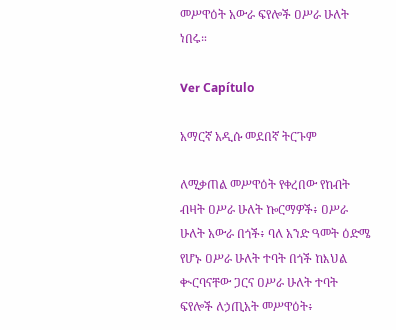መሥዋዕት አውራ ፍየሎች ዐሥራ ሁለት ነበሩ።

Ver Capítulo

አማርኛ አዲሱ መደበኛ ትርጉም

ለሚቃጠል መሥዋዕት የቀረበው የከብት ብዛት ዐሥራ ሁለት ኰርማዎች፥ ዐሥራ ሁለት አውራ በጎች፥ ባለ አንድ ዓመት ዕድሜ የሆኑ ዐሥራ ሁለት ተባት በጎች ከእህል ቊርባናቸው ጋርና ዐሥራ ሁለት ተባት ፍየሎች ለኃጢአት መሥዋዕት፥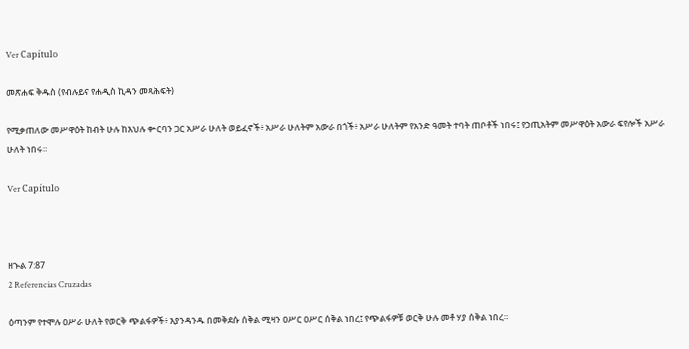Ver Capítulo

መጽሐፍ ቅዱስ (የብሉይና የሐዲስ ኪዳን መጻሕፍት)

የሚቃጠለው መሥዋዕት ከብት ሁሉ ከእህሉ ቍርባን ጋር አሥራ ሁለት ወይፈኖች፥ አሥራ ሁለትም አውራ በጎች፥ አሥራ ሁለትም የአንድ ዓመት ተባት ጠቦቶች ነበሩ፤ የኃጢአትም መሥዋዕት አውራ ፍየሎች አሥራ ሁለት ነበሩ።

Ver Capítulo



ዘኍል 7:87
2 Referencias Cruzadas

ዕጣንም የተሞሉ ዐሥራ ሁለት የወርቅ ጭልፋዎች፥ እያንዳንዱ በመቅደሱ ሰቅል ሚዛን ዐሥር ዐሥር ሰቅል ነበረ፤ የጭልፋዎቹ ወርቅ ሁሉ መቶ ሃያ ሰቅል ነበረ።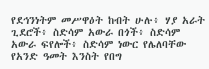የደኅንነትም መሥዋዕት ከብት ሁሉ፥ ሃያ አራት ጊደሮች፥ ስድሳም አውራ በጎች፥ ስድሳም አውራ ፍየሎች፥ ስድሳም ነውር የሌለባቸው የአንድ ዓመት እንስት የበግ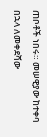ጠቦቶች ነበሩ። መሠዊያው ከተቀባ በኋላ ለመቀደሻው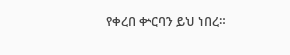የቀረበ ቍርባን ይህ ነበረ።